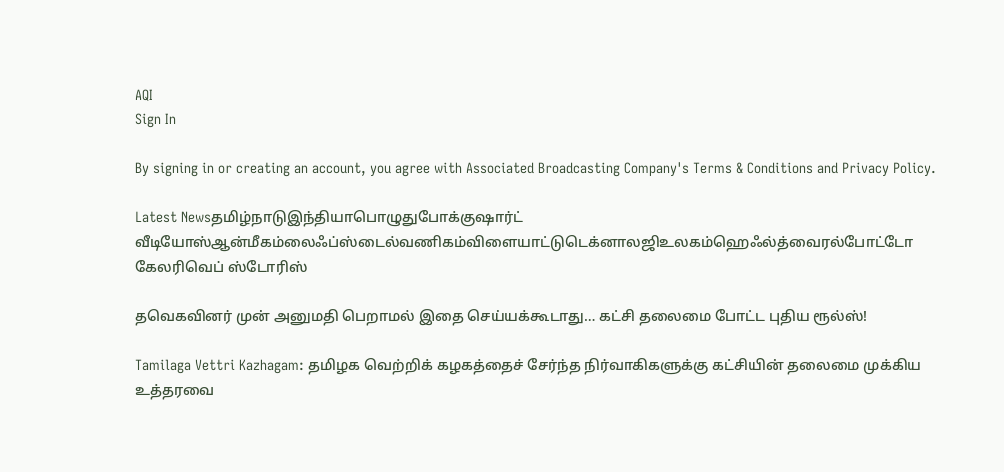AQI
Sign In

By signing in or creating an account, you agree with Associated Broadcasting Company's Terms & Conditions and Privacy Policy.

Latest Newsதமிழ்நாடுஇந்தியாபொழுதுபோக்குஷார்ட் வீடியோஸ்ஆன்மீகம்லைஃப்ஸ்டைல்வணிகம்விளையாட்டுடெக்னாலஜிஉலகம்ஹெஃல்த்வைரல்போட்டோ கேலரிவெப் ஸ்டோரிஸ்

தவெகவினர் முன் அனுமதி பெறாமல் இதை செய்யக்கூடாது… கட்சி தலைமை போட்ட புதிய ரூல்ஸ்!

Tamilaga Vettri Kazhagam: தமிழக வெற்றிக் கழகத்தைச் சேர்ந்த நிர்வாகிகளுக்கு கட்சியின் தலைமை முக்கிய உத்தரவை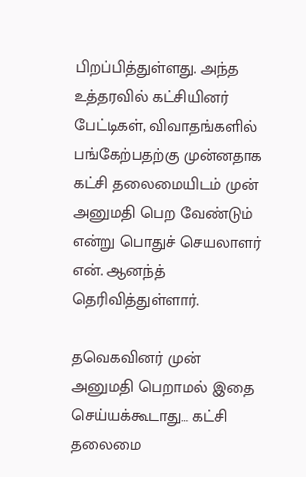பிறப்பித்துள்ளது. அந்த உத்தரவில் கட்சியினர் பேட்டிகள், விவாதங்களில் பங்கேற்பதற்கு முன்னதாக கட்சி தலைமையிடம் முன் அனுமதி பெற வேண்டும் என்று பொதுச் செயலாளர் என். ஆனந்த் தெரிவித்துள்ளார்.

தவெகவினர் முன் அனுமதி பெறாமல் இதை செய்யக்கூடாது… கட்சி தலைமை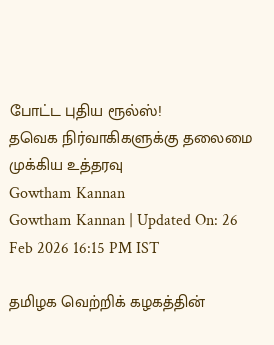போட்ட புதிய ரூல்ஸ்!
தவெக நிர்வாகிகளுக்கு தலைமை முக்கிய உத்தரவு
Gowtham Kannan
Gowtham Kannan | Updated On: 26 Feb 2026 16:15 PM IST

தமிழக வெற்றிக் கழகத்தின்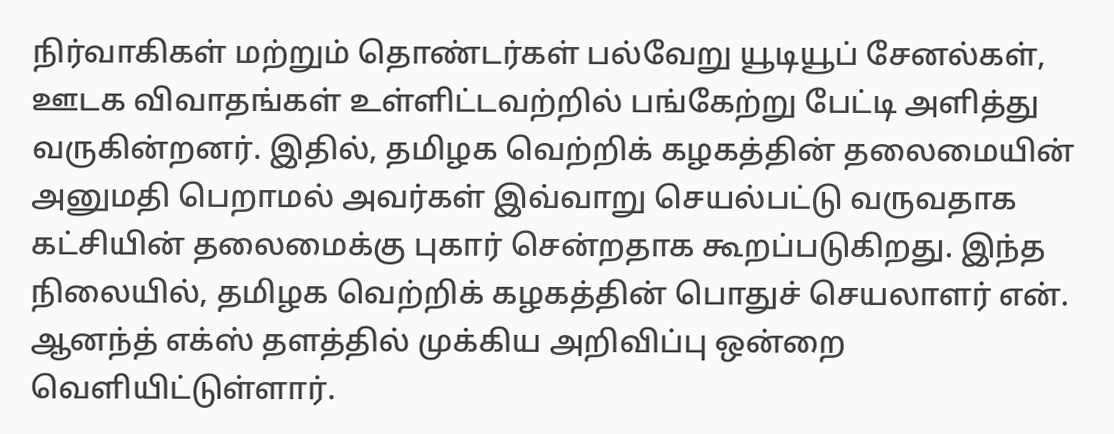நிர்வாகிகள் மற்றும் தொண்டர்கள் பல்வேறு யூடியூப் சேனல்கள், ஊடக விவாதங்கள் உள்ளிட்டவற்றில் பங்கேற்று பேட்டி அளித்து வருகின்றனர். இதில், தமிழக வெற்றிக் கழகத்தின் தலைமையின் அனுமதி பெறாமல் அவர்கள் இவ்வாறு செயல்பட்டு வருவதாக கட்சியின் தலைமைக்கு புகார் சென்றதாக கூறப்படுகிறது. இந்த நிலையில், தமிழக வெற்றிக் கழகத்தின் பொதுச் செயலாளர் என். ஆனந்த் எக்ஸ் தளத்தில் முக்கிய அறிவிப்பு ஒன்றை வெளியிட்டுள்ளார்.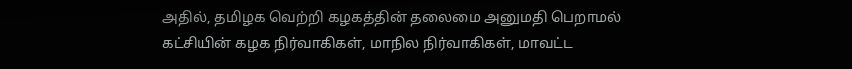அதில், தமிழக வெற்றி கழகத்தின் தலைமை அனுமதி பெறாமல் கட்சியின் கழக நிர்வாகிகள், மாநில நிர்வாகிகள், மாவட்ட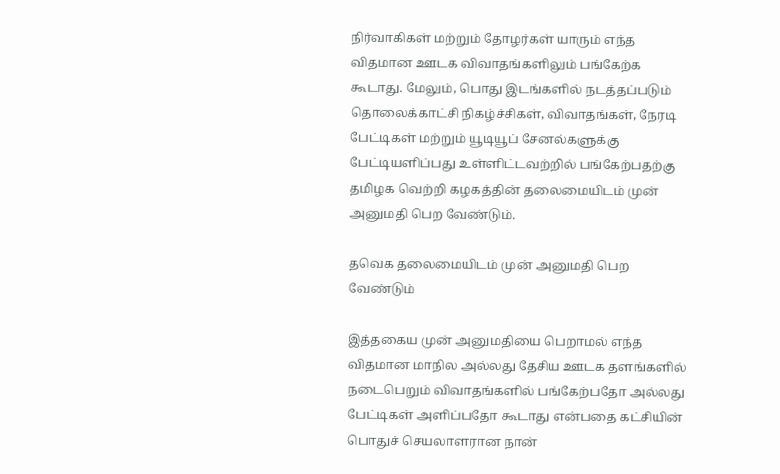நிர்வாகிகள் மற்றும் தோழர்கள் யாரும் எந்த விதமான ஊடக விவாதங்களிலும் பங்கேற்க கூடாது. மேலும், பொது இடங்களில் நடத்தப்படும் தொலைக்காட்சி நிகழ்ச்சிகள், விவாதங்கள், நேரடி பேட்டிகள் மற்றும் யூடியூப் சேனல்களுக்கு பேட்டியளிப்பது உள்ளிட்டவற்றில் பங்கேற்பதற்கு தமிழக வெற்றி கழகத்தின் தலைமையிடம் முன் அனுமதி பெற வேண்டும்.

தவெக தலைமையிடம் முன் அனுமதி பெற வேண்டும்

இத்தகைய முன் அனுமதியை பெறாமல் எந்த விதமான மாநில அல்லது தேசிய ஊடக தளங்களில் நடைபெறும் விவாதங்களில் பங்கேற்பதோ அல்லது பேட்டிகள் அளிப்பதோ கூடாது என்பதை கட்சியின் பொதுச் செயலாளரான நான்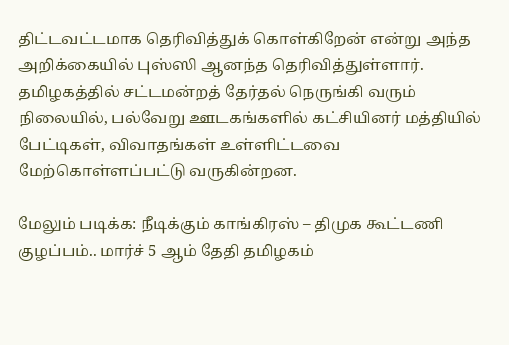திட்டவட்டமாக தெரிவித்துக் கொள்கிறேன் என்று அந்த அறிக்கையில் புஸ்ஸி ஆனந்த தெரிவித்துள்ளார். தமிழகத்தில் சட்டமன்றத் தேர்தல் நெருங்கி வரும் நிலையில், பல்வேறு ஊடகங்களில் கட்சியினர் மத்தியில் பேட்டிகள், விவாதங்கள் உள்ளிட்டவை மேற்கொள்ளப்பட்டு வருகின்றன.

மேலும் படிக்க: நீடிக்கும் காங்கிரஸ் – திமுக கூட்டணி குழப்பம்.. மார்ச் 5 ஆம் தேதி தமிழகம்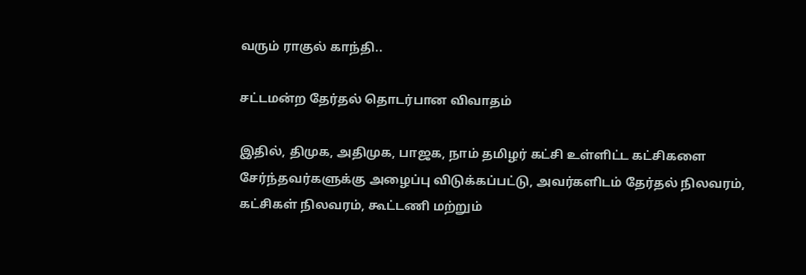வரும் ராகுல் காந்தி..

சட்டமன்ற தேர்தல் தொடர்பான விவாதம்

இதில், திமுக, அதிமுக, பாஜக, நாம் தமிழர் கட்சி உள்ளிட்ட கட்சிகளை சேர்ந்தவர்களுக்கு அழைப்பு விடுக்கப்பட்டு, அவர்களிடம் தேர்தல் நிலவரம், கட்சிகள் நிலவரம், கூட்டணி மற்றும்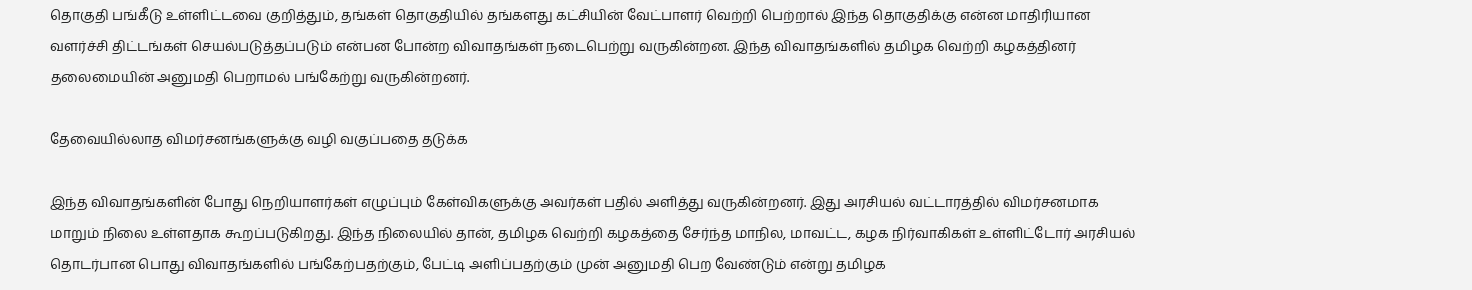தொகுதி பங்கீடு உள்ளிட்டவை குறித்தும், தங்கள் தொகுதியில் தங்களது கட்சியின் வேட்பாளர் வெற்றி பெற்றால் இந்த தொகுதிக்கு என்ன மாதிரியான வளர்ச்சி திட்டங்கள் செயல்படுத்தப்படும் என்பன போன்ற விவாதங்கள் நடைபெற்று வருகின்றன. இந்த விவாதங்களில் தமிழக வெற்றி கழகத்தினர் தலைமையின் அனுமதி பெறாமல் பங்கேற்று வருகின்றனர்.

தேவையில்லாத விமர்சனங்களுக்கு வழி வகுப்பதை தடுக்க

இந்த விவாதங்களின் போது நெறியாளர்கள் எழுப்பும் கேள்விகளுக்கு அவர்கள் பதில் அளித்து வருகின்றனர். இது அரசியல் வட்டாரத்தில் விமர்சனமாக மாறும் நிலை உள்ளதாக கூறப்படுகிறது. இந்த நிலையில் தான், தமிழக வெற்றி கழகத்தை சேர்ந்த மாநில, மாவட்ட, கழக நிர்வாகிகள் உள்ளிட்டோர் அரசியல் தொடர்பான பொது விவாதங்களில் பங்கேற்பதற்கும், பேட்டி அளிப்பதற்கும் முன் அனுமதி பெற வேண்டும் என்று தமிழக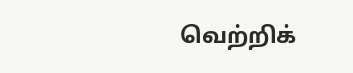வெற்றிக்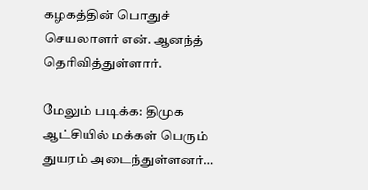கழகத்தின் பொதுச் செயலாளர் என். ஆனந்த் தெரிவித்துள்ளார்.

மேலும் படிக்க: திமுக ஆட்சியில் மக்கள் பெரும் துயரம் அடைந்துள்ளனர்…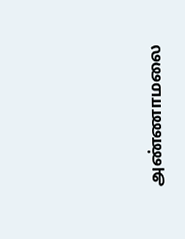அண்ணாமலை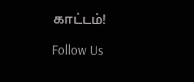காட்டம்!

Follow Us